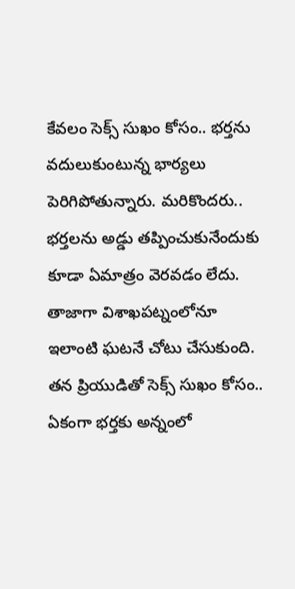కేవలం సెక్స్ సుఖం కోసం.. భర్తను వదులుకుంటున్న భార్యలు పెరిగిపోతున్నారు. మరికొందరు.. భర్తలను అడ్డు తప్పించుకునేందుకు కూడా ఏమాత్రం వెరవడం లేదు. తాజాగా విశాఖపట్నంలోనూ ఇలాంటి ఘటనే చోటు చేసుకుంది. తన ప్రియుడితో సెక్స్ సుఖం కోసం.. ఏకంగా భర్తకు అన్నంలో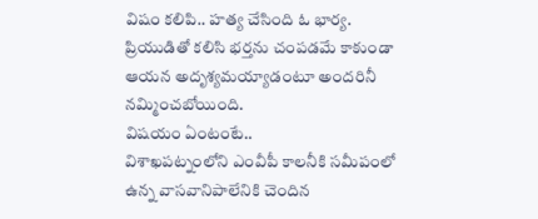విషం కలిపి.. హత్య చేసింది ఓ భార్య. ప్రియుడితో కలిసి భర్తను చంపడమే కాకుండా ఆయన అదృశ్యమయ్యాడంటూ అందరినీ నమ్మించబోయింది.
విషయం ఏంటంటే..
విశాఖపట్నంలోని ఎంవీపీ కాలనీకి సమీపంలో ఉన్న వాసవానిపాలేనికి చెందిన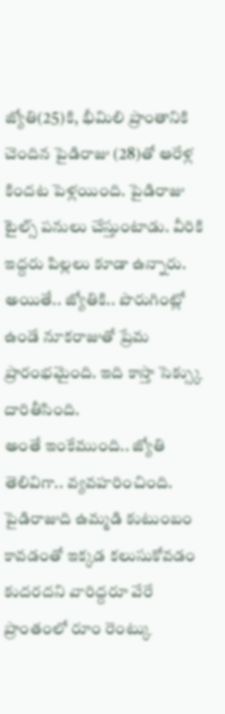జ్యోతి(25)కి, భీమిలి ప్రాంతానికి చెందిన పైడిరాజు (28)తో ఆరేళ్ల కిందట పెళ్లయింది. పైడిరాజు టైల్స్ పనులు చేస్తుంటాడు. వీరికి ఇద్దరు పిల్లలు కూడా ఉన్నారు. అయితే.. జ్యోతికి.. పొరుగింట్లో ఉండే నూకరాజుతో ప్రేమ ప్రారంభమైంది. ఇది కాస్తా సెక్స్కు దారితీసింది.
అంతే ఇంకేముంది.. జ్యోతి తెలివిగా.. వ్యవహరించింది. పైడిరాజుది ఉమ్మడి కుటుంబం కావడంతో ఇక్కడ కలుసుకోవడం కుదరదని వారిద్దరూ వేరే ప్రాంతంలో రూం రెంట్కు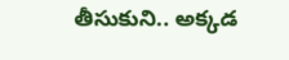తీసుకుని.. అక్కడ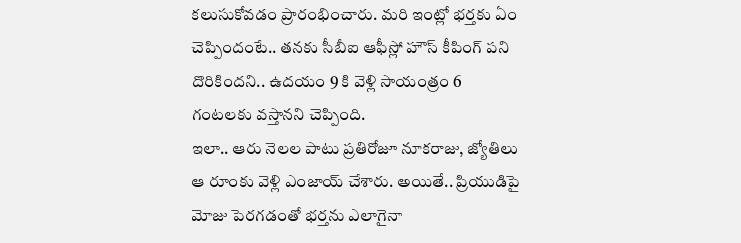కలుసుకోవడం ప్రారంభించారు. మరి ఇంట్లో భర్తకు ఏం చెప్పిందంటే.. తనకు సీబీఐ ఆఫీస్లో హౌస్ కీపింగ్ పని దొరికిందని.. ఉదయం 9 కి వెళ్లి సాయంత్రం 6 గంటలకు వస్తానని చెప్పింది.
ఇలా.. ఆరు నెలల పాటు ప్రతిరోజూ నూకరాజు, జ్యోతిలు ఆ రూంకు వెళ్లి ఎంజాయ్ చేశారు. అయితే.. ప్రియుడిపై మోజు పెరగడంతో భర్తను ఎలాగైనా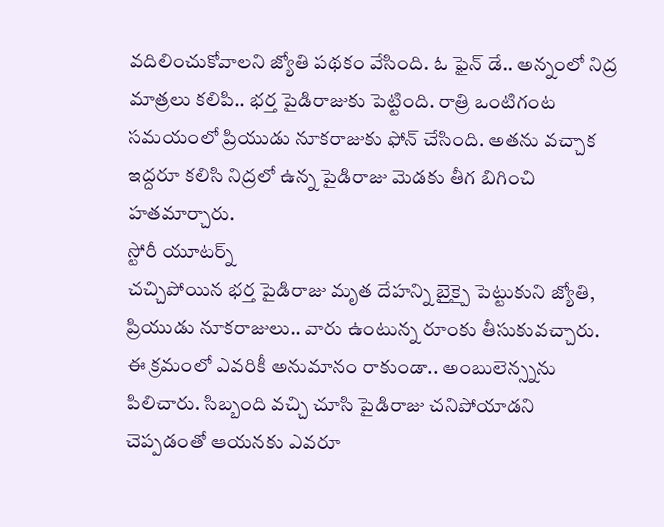వదిలించుకోవాలని జ్యోతి పథకం వేసింది. ఓ ఫైన్ డే.. అన్నంలో నిద్ర మాత్రలు కలిపి.. భర్త పైడిరాజుకు పెట్టింది. రాత్రి ఒంటిగంట సమయంలో ప్రియుడు నూకరాజుకు ఫోన్ చేసింది. అతను వచ్చాక ఇద్దరూ కలిసి నిద్రలో ఉన్న పైడిరాజు మెడకు తీగ బిగించి హతమార్చారు.
స్టోరీ యూటర్న్
చచ్చిపోయిన భర్త పైడిరాజు మృత దేహన్ని బైక్పై పెట్టుకుని జ్యోతి, ప్రియుడు నూకరాజులు.. వారు ఉంటున్న రూంకు తీసుకువచ్చారు. ఈ క్రమంలో ఎవరికీ అనుమానం రాకుండా.. అంబులెన్స్నను పిలిచారు. సిబ్బంది వచ్చి చూసి పైడిరాజు చనిపోయాడని చెప్పడంతో ఆయనకు ఎవరూ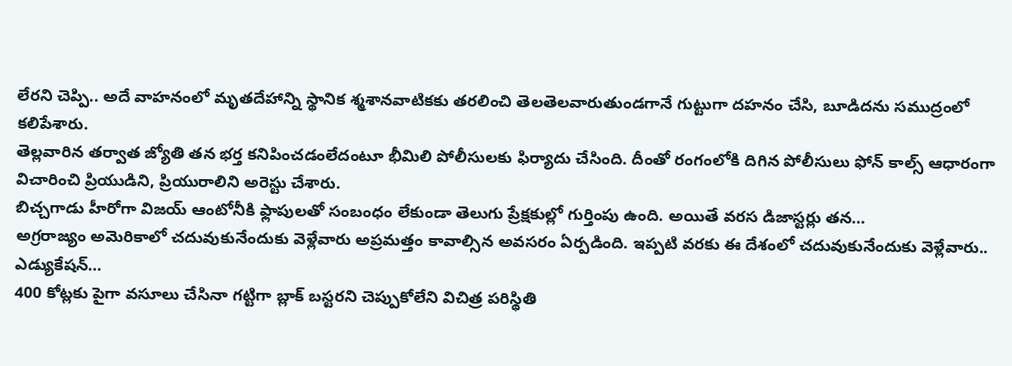లేరని చెప్పి.. అదే వాహనంలో మృతదేహాన్ని స్థానిక శ్మశానవాటికకు తరలించి తెలతెలవారుతుండగానే గుట్టుగా దహనం చేసి, బూడిదను సముద్రంలో కలిపేశారు.
తెల్లవారిన తర్వాత జ్యోతి తన భర్త కనిపించడంలేదంటూ భీమిలి పోలీసులకు ఫిర్యాదు చేసింది. దీంతో రంగంలోకి దిగిన పోలీసులు ఫోన్ కాల్స్ ఆధారంగా విచారించి ప్రియుడిని, ప్రియురాలిని అరెస్టు చేశారు.
బిచ్చగాడు హీరోగా విజయ్ ఆంటోనీకి ఫ్లాపులతో సంబంధం లేకుండా తెలుగు ప్రేక్షకుల్లో గుర్తింపు ఉంది. అయితే వరస డిజాస్టర్లు తన…
అగ్రరాజ్యం అమెరికాలో చదువుకునేందుకు వెళ్లేవారు అప్రమత్తం కావాల్సిన అవసరం ఏర్పడింది. ఇప్పటి వరకు ఈ దేశంలో చదువుకునేందుకు వెళ్లేవారు.. ఎడ్యుకేషన్…
400 కోట్లకు పైగా వసూలు చేసినా గట్టిగా బ్లాక్ బస్టరని చెప్పుకోలేని విచిత్ర పరిస్థితి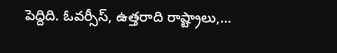పెద్దిది. ఓవర్సీస్, ఉత్తరాది రాష్ట్రాలు,…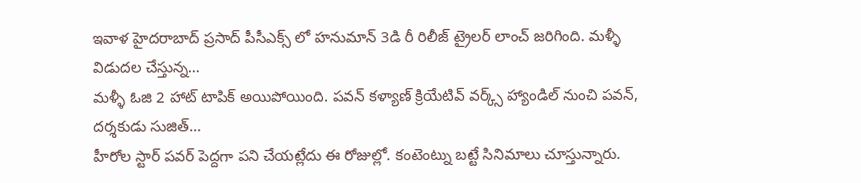ఇవాళ హైదరాబాద్ ప్రసాద్ పీసీఎక్స్ లో హనుమాన్ 3డి రీ రిలీజ్ ట్రైలర్ లాంచ్ జరిగింది. మళ్ళీ విడుదల చేస్తున్న…
మళ్ళీ ఓజి 2 హాట్ టాపిక్ అయిపోయింది. పవన్ కళ్యాణ్ క్రియేటివ్ వర్క్స్ హ్యాండిల్ నుంచి పవన్, దర్శకుడు సుజిత్…
హీరోల స్టార్ పవర్ పెద్దగా పని చేయట్లేదు ఈ రోజుల్లో. కంటెంట్ను బట్టే సినిమాలు చూస్తున్నారు.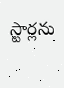స్టార్లను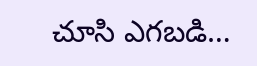చూసి ఎగబడి…